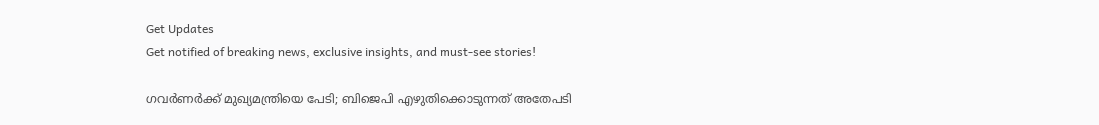Get Updates
Get notified of breaking news, exclusive insights, and must-see stories!

ഗവര്‍ണര്‍ക്ക് മുഖ്യമന്ത്രിയെ പേടി; ബിജെപി എഴുതിക്കൊടുന്നത് അതേപടി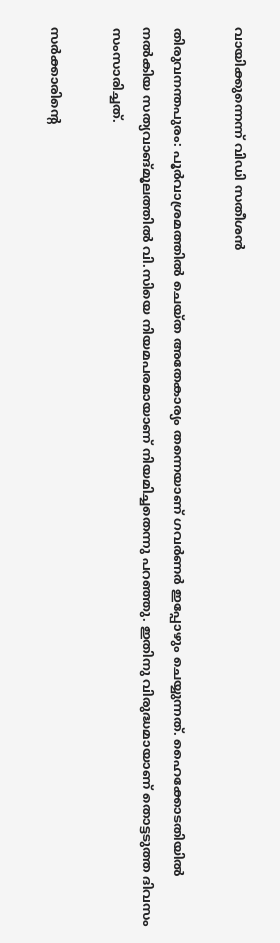വായിക്കുന്നെന്ന് വിഡി സതീശന്‍

തിരുവനന്തപുരം: പൂര്‍വാശ്രമത്തില്‍ ചെയ്ത അതേകാര്യം തന്നെയാണ് ഗവര്‍ണര്‍ ഇപ്പോഴും ചെയ്യുന്നത്. ഹൈക്കോടതിയില്‍ നല്‍കിയ സത്യവാങ്മൂലത്തില്‍ വി.സിയെ നിയമപരമായാണ് നിയമിച്ചതെന്നു പറഞ്ഞു. ഇതിനു വിരുദ്ധമായാണ് തൊട്ടടുത്ത ദിവസം സംസാരിച്ചത്.

സര്‍ക്കാരിന്റെ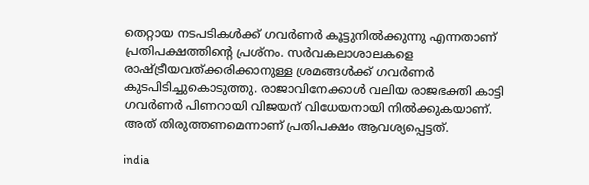തെറ്റായ നടപടികള്‍ക്ക് ഗവര്‍ണര്‍ കൂട്ടുനില്‍ക്കുന്നു എന്നതാണ് പ്രതിപക്ഷത്തിന്റെ പ്രശ്നം. സര്‍വകലാശാലകളെ രാഷ്ട്രീയവത്ക്കരിക്കാനുള്ള ശ്രമങ്ങള്‍ക്ക് ഗവര്‍ണര്‍ കുടപിടിച്ചുകൊടുത്തു. രാജാവിനേക്കാള്‍ വലിയ രാജഭക്തി കാട്ടി ഗവര്‍ണര്‍ പിണറായി വിജയന് വിധേയനായി നില്‍ക്കുകയാണ്. അത് തിരുത്തണമെന്നാണ് പ്രതിപക്ഷം ആവശ്യപ്പെട്ടത്.

india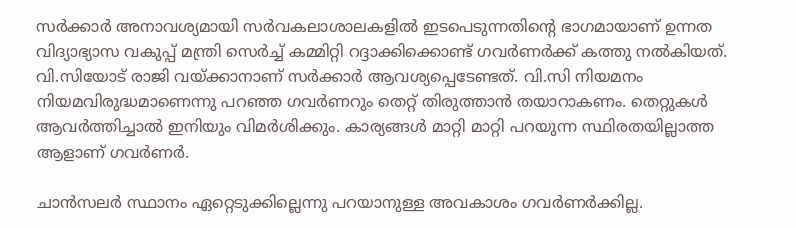സര്‍ക്കാര്‍ അനാവശ്യമായി സര്‍വകലാശാലകളില്‍ ഇടപെടുന്നതിന്റെ ഭാഗമായാണ് ഉന്നത വിദ്യാഭ്യാസ വകുപ്പ് മന്ത്രി സെര്‍ച്ച് കമ്മിറ്റി റദ്ദാക്കിക്കൊണ്ട് ഗവര്‍ണര്‍ക്ക് കത്തു നല്‍കിയത്. വി.സിയോട് രാജി വയ്ക്കാനാണ് സര്‍ക്കാര്‍ ആവശ്യപ്പെടേണ്ടത്. വി.സി നിയമനം നിയമവിരുദ്ധമാണെന്നു പറഞ്ഞ ഗവര്‍ണറും തെറ്റ് തിരുത്താന്‍ തയാറാകണം. തെറ്റുകള്‍ ആവര്‍ത്തിച്ചാല്‍ ഇനിയും വിമര്‍ശിക്കും. കാര്യങ്ങള്‍ മാറ്റി മാറ്റി പറയുന്ന സ്ഥിരതയില്ലാത്ത ആളാണ് ഗവര്‍ണര്‍.

ചാന്‍സലര്‍ സ്ഥാനം ഏറ്റെടുക്കില്ലെന്നു പറയാനുള്ള അവകാശം ഗവര്‍ണര്‍ക്കില്ല.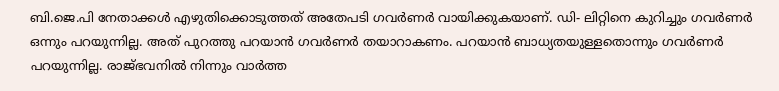ബി.ജെ.പി നേതാക്കള്‍ എഴുതിക്കൊടുത്തത് അതേപടി ഗവര്‍ണര്‍ വായിക്കുകയാണ്. ഡി- ലിറ്റിനെ കുറിച്ചും ഗവര്‍ണര്‍ ഒന്നും പറയുന്നില്ല. അത് പുറത്തു പറയാന്‍ ഗവര്‍ണര്‍ തയാറാകണം. പറയാന്‍ ബാധ്യതയുള്ളതൊന്നും ഗവര്‍ണര്‍ പറയുന്നില്ല. രാജ്ഭവനില്‍ നിന്നും വാര്‍ത്ത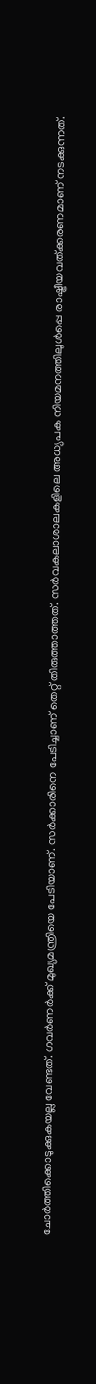ചോര്‍ത്തിക്കൊടുക്കുകയല്ല വേണ്ടത്. ഗവര്‍ണര്‍ക്ക് മുഖ്യമന്ത്രിയെ പേടിയാണ്. സര്‍ക്കാരിനെ പേടിച്ചാണ് തെറ്റ് തിരുത്താത്തത്. സര്‍വകലാശാലകളിലെ അധ്യപക നിയമനത്തിലുള്‍പ്പെ രാഷ്ട്രീയവത്ക്കരണമാണ് നടക്കുന്നത്.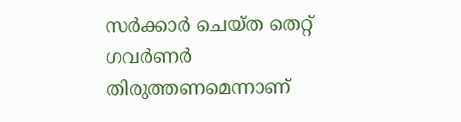സര്‍ക്കാര്‍ ചെയ്ത തെറ്റ് ഗവര്‍ണര്‍ തിരുത്തണമെന്നാണ്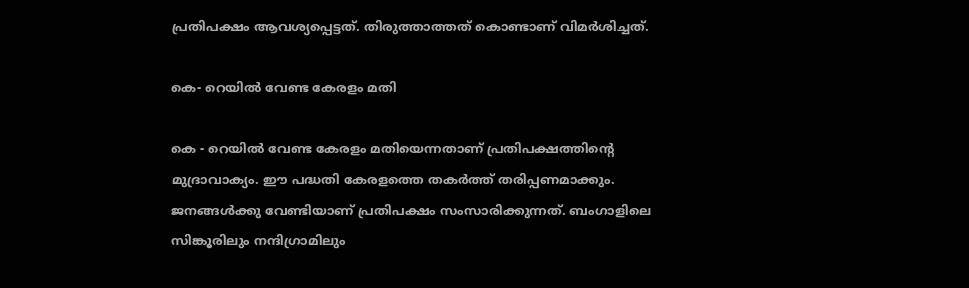പ്രതിപക്ഷം ആവശ്യപ്പെട്ടത്. തിരുത്താത്തത് കൊണ്ടാണ് വിമര്‍ശിച്ചത്.

കെ- റെയില്‍ വേണ്ട കേരളം മതി

കെ - റെയില്‍ വേണ്ട കേരളം മതിയെന്നതാണ് പ്രതിപക്ഷത്തിന്റെ മുദ്രാവാക്യം. ഈ പദ്ധതി കേരളത്തെ തകര്‍ത്ത് തരിപ്പണമാക്കും. ജനങ്ങള്‍ക്കു വേണ്ടിയാണ് പ്രതിപക്ഷം സംസാരിക്കുന്നത്. ബംഗാളിലെ സിങ്കൂരിലും നന്ദിഗ്രാമിലും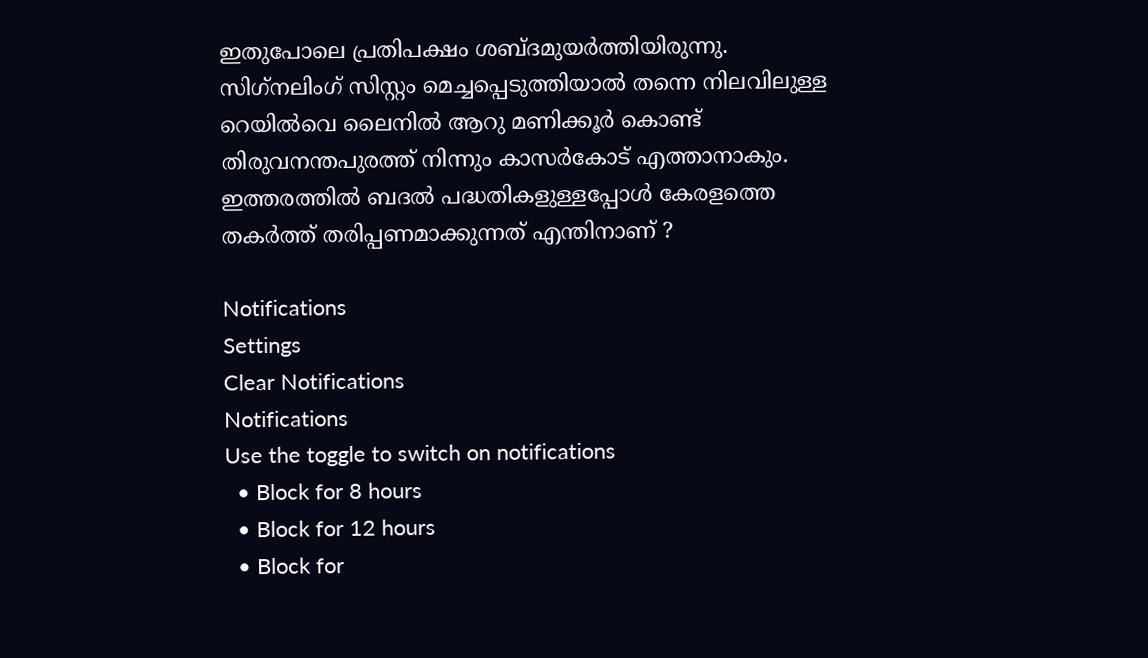ഇതുപോലെ പ്രതിപക്ഷം ശബ്ദമുയര്‍ത്തിയിരുന്നു. സിഗ്‌നലിംഗ് സിസ്റ്റം മെച്ചപ്പെടുത്തിയാല്‍ തന്നെ നിലവിലുള്ള റെയില്‍വെ ലൈനില്‍ ആറു മണിക്കൂര്‍ കൊണ്ട് തിരുവനന്തപുരത്ത് നിന്നും കാസര്‍കോട് എത്താനാകും. ഇത്തരത്തില്‍ ബദല്‍ പദ്ധതികളുള്ളപ്പോള്‍ കേരളത്തെ തകര്‍ത്ത് തരിപ്പണമാക്കുന്നത് എന്തിനാണ് ?

Notifications
Settings
Clear Notifications
Notifications
Use the toggle to switch on notifications
  • Block for 8 hours
  • Block for 12 hours
  • Block for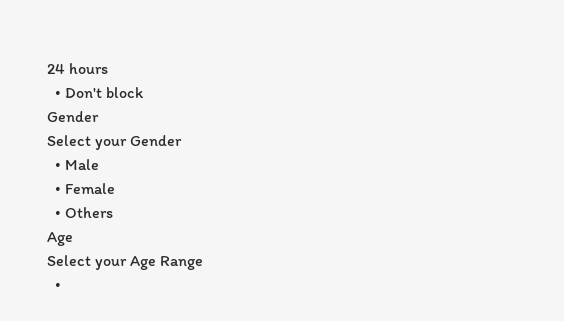24 hours
  • Don't block
Gender
Select your Gender
  • Male
  • Female
  • Others
Age
Select your Age Range
  •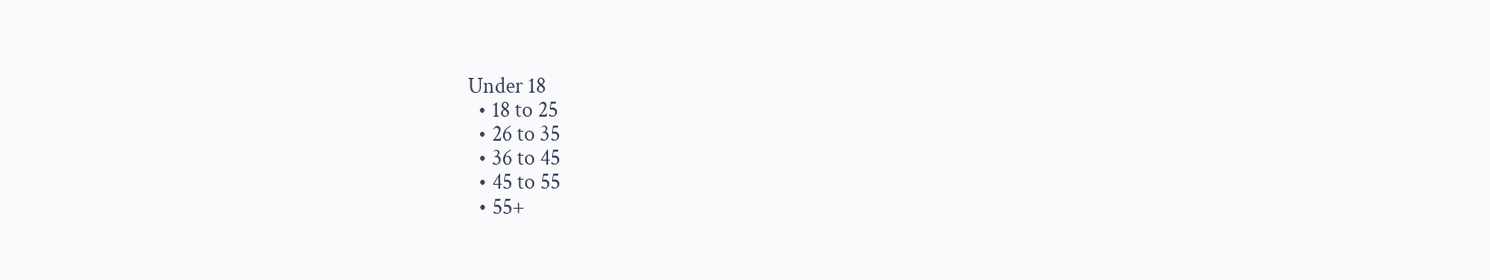Under 18
  • 18 to 25
  • 26 to 35
  • 36 to 45
  • 45 to 55
  • 55+